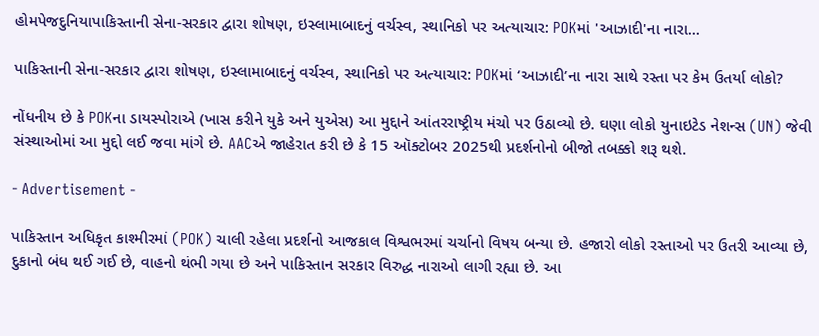હોમપેજદુનિયાપાકિસ્તાની સેના-સરકાર દ્વારા શોષણ, ઇસ્લામાબાદનું વર્ચસ્વ, સ્થાનિકો પર અત્યાચાર: POKમાં 'આઝાદી'ના નારા...

પાકિસ્તાની સેના-સરકાર દ્વારા શોષણ, ઇસ્લામાબાદનું વર્ચસ્વ, સ્થાનિકો પર અત્યાચાર: POKમાં ‘આઝાદી’ના નારા સાથે રસ્તા પર કેમ ઉતર્યા લોકો?

નોંધનીય છે કે POKના ડાયસ્પોરાએ (ખાસ કરીને યુકે અને યુએસ) આ મુદ્દાને આંતરરાષ્ટ્રીય મંચો પર ઉઠાવ્યો છે. ઘણા લોકો યુનાઇટેડ નેશન્સ (UN) જેવી સંસ્થાઓમાં આ મુદ્દો લઈ જવા માંગે છે. AACએ જાહેરાત કરી છે કે 15 ઑક્ટોબર 2025થી પ્રદર્શનોનો બીજો તબક્કો શરૂ થશે.

- Advertisement -

પાકિસ્તાન અધિકૃત કાશ્મીરમાં (POK) ચાલી રહેલા પ્રદર્શનો આજકાલ વિશ્વભરમાં ચર્ચાનો વિષય બન્યા છે. હજારો લોકો રસ્તાઓ પર ઉતરી આવ્યા છે, દુકાનો બંધ થઈ ગઈ છે, વાહનો થંભી ગયા છે અને પાકિસ્તાન સરકાર વિરુદ્ધ નારાઓ લાગી રહ્યા છે. આ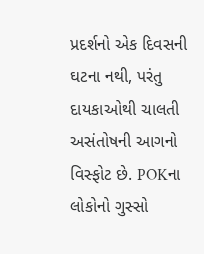પ્રદર્શનો એક દિવસની ઘટના નથી, પરંતુ દાયકાઓથી ચાલતી અસંતોષની આગનો વિસ્ફોટ છે. POKના લોકોનો ગુસ્સો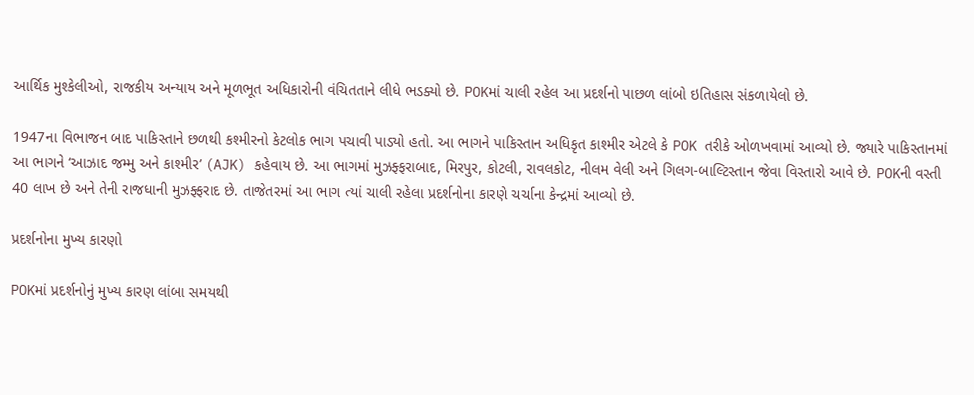આર્થિક મુશ્કેલીઓ, રાજકીય અન્યાય અને મૂળભૂત અધિકારોની વંચિતતાને લીધે ભડક્યો છે. POKમાં ચાલી રહેલ આ પ્રદર્શનો પાછળ લાંબો ઇતિહાસ સંકળાયેલો છે.

1947ના વિભાજન બાદ પાકિસ્તાને છળથી કશ્મીરનો કેટલોક ભાગ પચાવી પાડ્યો હતો. આ ભાગને પાકિસ્તાન અધિકૃત કાશ્મીર એટલે કે POK તરીકે ઓળખવામાં આવ્યો છે. જ્યારે પાકિસ્તાનમાં આ ભાગને ‘આઝાદ જમ્મુ અને કાશ્મીર’ (AJK) કહેવાય છે. આ ભાગમાં મુઝફ્ફરાબાદ, મિરપુર, કોટલી, રાવલકોટ, નીલમ વેલી અને ગિલગ-બાલ્ટિસ્તાન જેવા વિસ્તારો આવે છે. POKની વસ્તી 40 લાખ છે અને તેની રાજધાની મુઝફ્ફરાદ છે. તાજેતરમાં આ ભાગ ત્યાં ચાલી રહેલા પ્રદર્શનોના કારણે ચર્ચાના કેન્દ્રમાં આવ્યો છે.

પ્રદર્શનોના મુખ્ય કારણો

POKમાં પ્રદર્શનોનું મુખ્ય કારણ લાંબા સમયથી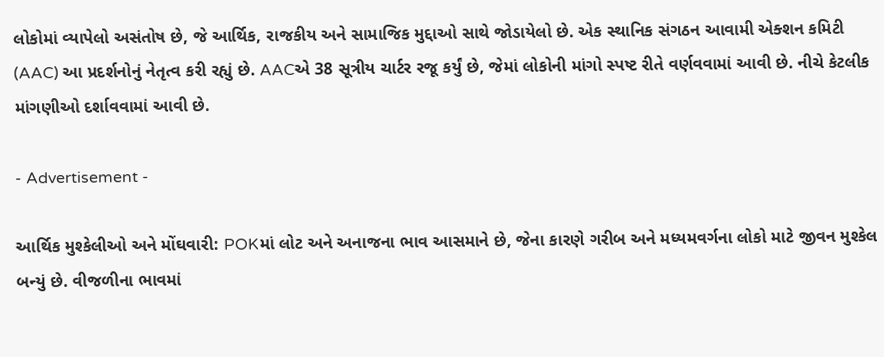લોકોમાં વ્યાપેલો અસંતોષ છે, જે આર્થિક, રાજકીય અને સામાજિક મુદ્દાઓ સાથે જોડાયેલો છે. એક સ્થાનિક સંગઠન આવામી એક્શન કમિટી (AAC) આ પ્રદર્શનોનું નેતૃત્વ કરી રહ્યું છે. AACએ 38 સૂત્રીય ચાર્ટર રજૂ કર્યું છે, જેમાં લોકોની માંગો સ્પષ્ટ રીતે વર્ણવવામાં આવી છે. નીચે કેટલીક માંગણીઓ દર્શાવવામાં આવી છે.

- Advertisement -

આર્થિક મુશ્કેલીઓ અને મોંઘવારી: POKમાં લોટ અને અનાજના ભાવ આસમાને છે, જેના કારણે ગરીબ અને મધ્યમવર્ગના લોકો માટે જીવન મુશ્કેલ બન્યું છે. વીજળીના ભાવમાં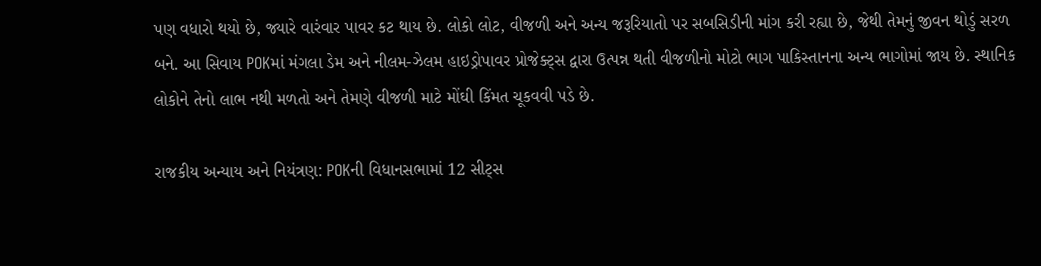પણ વધારો થયો છે, જ્યારે વારંવાર પાવર કટ થાય છે. લોકો લોટ, વીજળી અને અન્ય જરૂરિયાતો પર સબસિડીની માંગ કરી રહ્યા છે, જેથી તેમનું જીવન થોડું સરળ બને. આ સિવાય POKમાં મંગલા ડેમ અને નીલમ-ઝેલમ હાઇડ્રોપાવર પ્રોજેક્ટ્સ દ્વારા ઉત્પન્ન થતી વીજળીનો મોટો ભાગ પાકિસ્તાનના અન્ય ભાગોમાં જાય છે. સ્થાનિક લોકોને તેનો લાભ નથી મળતો અને તેમણે વીજળી માટે મોંઘી કિંમત ચૂકવવી પડે છે.

રાજકીય અન્યાય અને નિયંત્રણ: POKની વિધાનસભામાં 12 સીટ્સ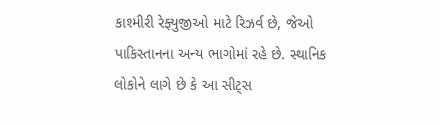કાશ્મીરી રેફ્યુજીઓ માટે રિઝર્વ છે, જેઓ પાકિસ્તાનના અન્ય ભાગોમાં રહે છે. સ્થાનિક લોકોને લાગે છે કે આ સીટ્સ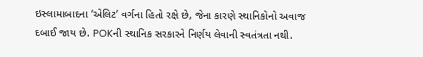ઇસ્લામાબાદના ‘એલિટ’ વર્ગના હિતો રક્ષે છે, જેના કારણે સ્થાનિકોનો અવાજ દબાઈ જાય છે. POKની સ્થાનિક સરકારને નિર્ણય લેવાની સ્વતંત્રતા નથી.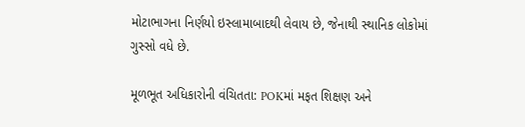મોટાભાગના નિર્ણયો ઇસ્લામાબાદથી લેવાય છે, જેનાથી સ્થાનિક લોકોમાં ગુસ્સો વધે છે.

મૂળભૂત અધિકારોની વંચિતતા: POKમાં મફત શિક્ષણ અને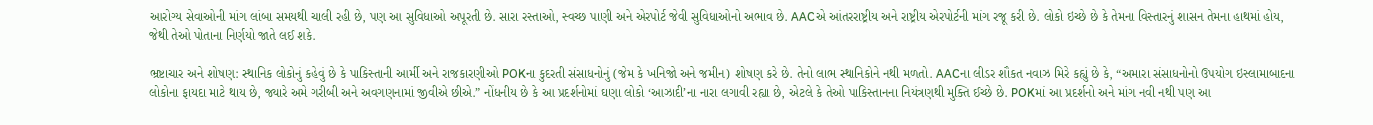આરોગ્ય સેવાઓની માંગ લાંબા સમયથી ચાલી રહી છે, પણ આ સુવિધાઓ અપૂરતી છે. સારા રસ્તાઓ, સ્વચ્છ પાણી અને એરપોર્ટ જેવી સુવિધાઓનો અભાવ છે. AACએ આંતરરાષ્ટ્રીય અને રાષ્ટ્રીય એરપોર્ટની માંગ રજૂ કરી છે. લોકો ઇચ્છે છે કે તેમના વિસ્તારનું શાસન તેમના હાથમાં હોય, જેથી તેઓ પોતાના નિર્ણયો જાતે લઈ શકે.

ભ્રષ્ટાચાર અને શોષણ: સ્થાનિક લોકોનું કહેવું છે કે પાકિસ્તાની આર્મી અને રાજકારણીઓ POKના કુદરતી સંસાધનોનું (જેમ કે ખનિજો અને જમીન) શોષણ કરે છે. તેનો લાભ સ્થાનિકોને નથી મળતો. AACના લીડર શૌકત નવાઝ મિરે કહ્યું છે કે, “અમારા સંસાધનોનો ઉપયોગ ઇસ્લામાબાદના લોકોના ફાયદા માટે થાય છે, જ્યારે અમે ગરીબી અને અવગણનામાં જીવીએ છીએ.” નોંધનીય છે કે આ પ્રદર્શનોમાં ઘણા લોકો ‘આઝાદી’ના નારા લગાવી રહ્યા છે, એટલે કે તેઓ પાકિસ્તાનના નિયંત્રણથી મુક્તિ ઈચ્છે છે. POKમાં આ પ્રદર્શનો અને માંગ નવી નથી પણ આ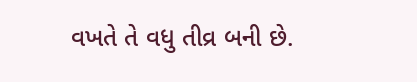વખતે તે વધુ તીવ્ર બની છે.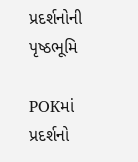પ્રદર્શનોની પૃષ્ઠભૂમિ

POKમાં પ્રદર્શનો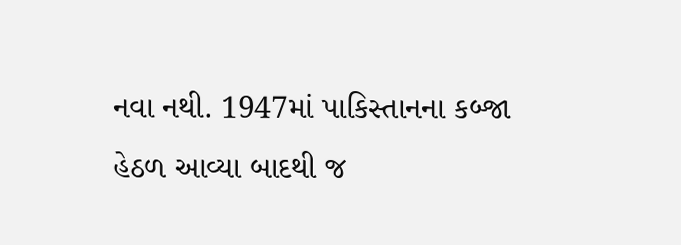નવા નથી. 1947માં પાકિસ્તાનના કબ્જા હેઠળ આવ્યા બાદથી જ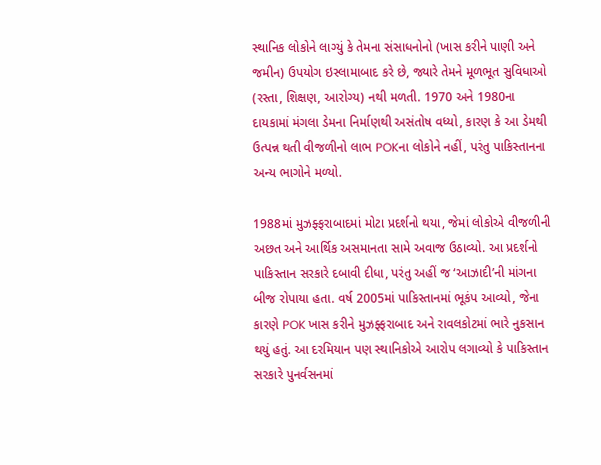સ્થાનિક લોકોને લાગ્યું કે તેમના સંસાધનોનો (ખાસ કરીને પાણી અને જમીન) ઉપયોગ ઇસ્લામાબાદ કરે છે, જ્યારે તેમને મૂળભૂત સુવિધાઓ (રસ્તા, શિક્ષણ, આરોગ્ય) નથી મળતી. 1970 અને 1980ના દાયકામાં મંગલા ડેમના નિર્માણથી અસંતોષ વધ્યો, કારણ કે આ ડેમથી ઉત્પન્ન થતી વીજળીનો લાભ POKના લોકોને નહીં, પરંતુ પાકિસ્તાનના અન્ય ભાગોને મળ્યો.

1988માં મુઝફ્ફરાબાદમાં મોટા પ્રદર્શનો થયા, જેમાં લોકોએ વીજળીની અછત અને આર્થિક અસમાનતા સામે અવાજ ઉઠાવ્યો. આ પ્રદર્શનો પાકિસ્તાન સરકારે દબાવી દીધા, પરંતુ અહીં જ ‘આઝાદી’ની માંગના બીજ રોપાયા હતા. વર્ષ 2005માં પાકિસ્તાનમાં ભૂકંપ આવ્યો, જેના કારણે POK ખાસ કરીને મુઝફ્ફરાબાદ અને રાવલકોટમાં ભારે નુકસાન થયું હતું. આ દરમિયાન પણ સ્થાનિકોએ આરોપ લગાવ્યો કે પાકિસ્તાન સરકારે પુનર્વસનમાં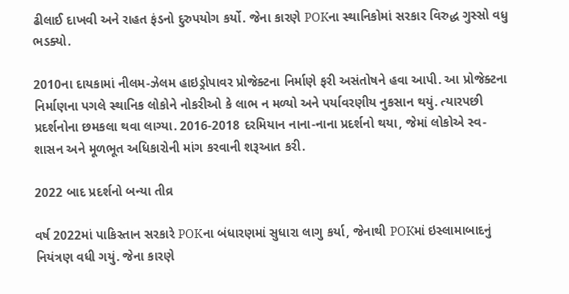ઢીલાઈ દાખવી અને રાહત ફંડનો દુરુપયોગ કર્યો. જેના કારણે POKના સ્થાનિકોમાં સરકાર વિરુદ્ધ ગુસ્સો વધુ ભડક્યો.

2010ના દાયકામાં નીલમ-ઝેલમ હાઇડ્રોપાવર પ્રોજેક્ટના નિર્માણે ફરી અસંતોષને હવા આપી. આ પ્રોજેક્ટના નિર્માણના પગલે સ્થાનિક લોકોને નોકરીઓ કે લાભ ન મળ્યો અને પર્યાવરણીય નુકસાન થયું. ત્યારપછી પ્રદર્શનોના છમકલા થવા લાગ્યા. 2016-2018 દરમિયાન નાના-નાના પ્રદર્શનો થયા, જેમાં લોકોએ સ્વ-શાસન અને મૂળભૂત અધિકારોની માંગ કરવાની શરૂઆત કરી.

2022 બાદ પ્રદર્શનો બન્યા તીવ્ર

વર્ષ 2022માં પાકિસ્તાન સરકારે POKના બંધારણમાં સુધારા લાગુ કર્યા, જેનાથી POKમાં ઇસ્લામાબાદનું નિયંત્રણ વધી ગયું. જેના કારણે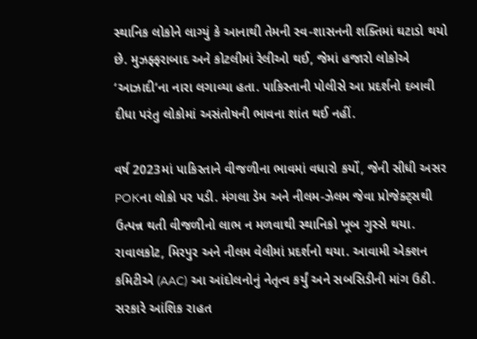સ્થાનિક લોકોને લાગ્યું કે આનાથી તેમની સ્વ-શાસનની શક્તિમાં ઘટાડો થયો છે. મુઝફ્ફરાબાદ અને કોટલીમાં રેલીઓ થઈ, જેમાં હજારો લોકોએ ‘આઝાદી’ના નારા લગાવ્યા હતા. પાકિસ્તાની પોલીસે આ પ્રદર્શનો દબાવી દીધા પરંતુ લોકોમાં અસંતોષની ભાવના શાંત થઈ નહીં.

વર્ષ 2023માં પાકિસ્તાને વીજળીના ભાવમાં વધારો કર્યો, જેની સીધી અસર POKના લોકો પર પડી. મંગલા ડેમ અને નીલમ-ઝેલમ જેવા પ્રોજેક્ટ્સથી ઉત્પન્ન થતી વીજળીનો લાભ ન મળવાથી સ્થાનિકો ખૂબ ગુસ્સે થયા. રાવાલકોટ, મિરપુર અને નીલમ વેલીમાં પ્રદર્શનો થયા. આવામી એક્શન કમિટીએ (AAC) આ આંદોલનોનું નેતૃત્વ કર્યું અને સબસિડીની માંગ ઉઠી. સરકારે આંશિક રાહત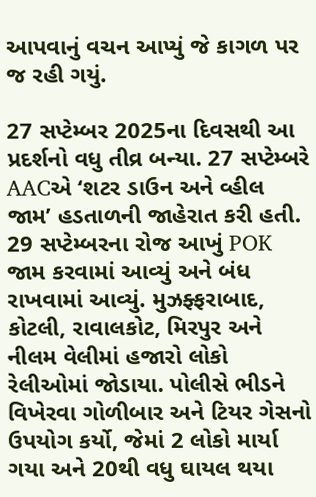આપવાનું વચન આપ્યું જે કાગળ પર જ રહી ગયું.

27 સપ્ટેમ્બર 2025ના દિવસથી આ પ્રદર્શનો વધુ તીવ્ર બન્યા. 27 સપ્ટેમ્બરે AACએ ‘શટર ડાઉન અને વ્હીલ જામ’ હડતાળની જાહેરાત કરી હતી. 29 સપ્ટેમ્બરના રોજ આખું POK જામ કરવામાં આવ્યું અને બંધ રાખવામાં આવ્યું. મુઝફ્ફરાબાદ, કોટલી, રાવાલકોટ, મિરપુર અને નીલમ વેલીમાં હજારો લોકો રેલીઓમાં જોડાયા. પોલીસે ભીડને વિખેરવા ગોળીબાર અને ટિયર ગેસનો ઉપયોગ કર્યો, જેમાં 2 લોકો માર્યા ગયા અને 20થી વધુ ઘાયલ થયા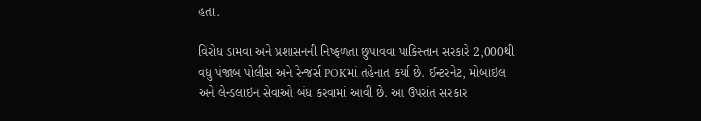હતા.

વિરોધ ડામવા અને પ્રશાસનની નિષ્ફળતા છુપાવવા પાકિસ્તાન સરકારે 2,000થી વધુ પંજાબ પોલીસ અને રેન્જર્સ POKમાં તહેનાત કર્યા છે. ઈન્ટરનેટ, મોબાઇલ અને લેન્ડલાઇન સેવાઓ બંધ કરવામાં આવી છે. આ ઉપરાંત સરકાર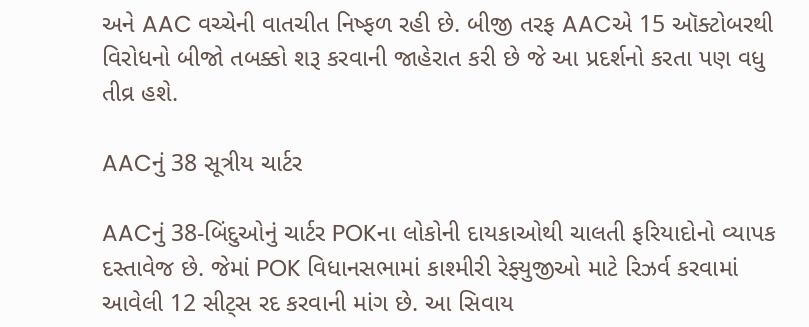અને AAC વચ્ચેની વાતચીત નિષ્ફળ રહી છે. બીજી તરફ AACએ 15 ઑક્ટોબરથી વિરોધનો બીજો તબક્કો શરૂ કરવાની જાહેરાત કરી છે જે આ પ્રદર્શનો કરતા પણ વધુ તીવ્ર હશે.

AACનું 38 સૂત્રીય ચાર્ટર

AACનું 38-બિંદુઓનું ચાર્ટર POKના લોકોની દાયકાઓથી ચાલતી ફરિયાદોનો વ્યાપક દસ્તાવેજ છે. જેમાં POK વિધાનસભામાં કાશ્મીરી રેફ્યુજીઓ માટે રિઝર્વ કરવામાં આવેલી 12 સીટ્સ રદ કરવાની માંગ છે. આ સિવાય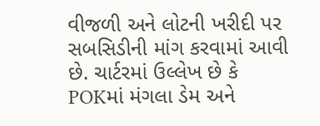વીજળી અને લોટની ખરીદી પર સબસિડીની માંગ કરવામાં આવી છે. ચાર્ટરમાં ઉલ્લેખ છે કે POKમાં મંગલા ડેમ અને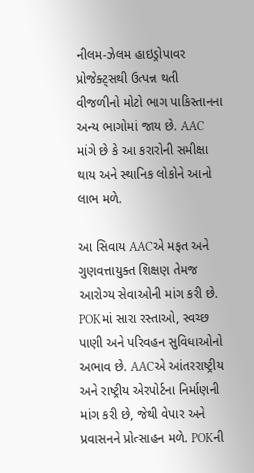નીલમ-ઝેલમ હાઇડ્રોપાવર પ્રોજેક્ટ્સથી ઉત્પન્ન થતી વીજળીનો મોટો ભાગ પાકિસ્તાનના અન્ય ભાગોમાં જાય છે. AAC માંગે છે કે આ કરારોની સમીક્ષા થાય અને સ્થાનિક લોકોને આનો લાભ મળે.

આ સિવાય AACએ મફત અને ગુણવત્તાયુક્ત શિક્ષણ તેમજ આરોગ્ય સેવાઓની માંગ કરી છે. POKમાં સારા રસ્તાઓ, સ્વચ્છ પાણી અને પરિવહન સુવિધાઓનો અભાવ છે. AACએ આંતરરાષ્ટ્રીય અને રાષ્ટ્રીય એરપોર્ટના નિર્માણની માંગ કરી છે, જેથી વેપાર અને પ્રવાસનને પ્રોત્સાહન મળે. POKની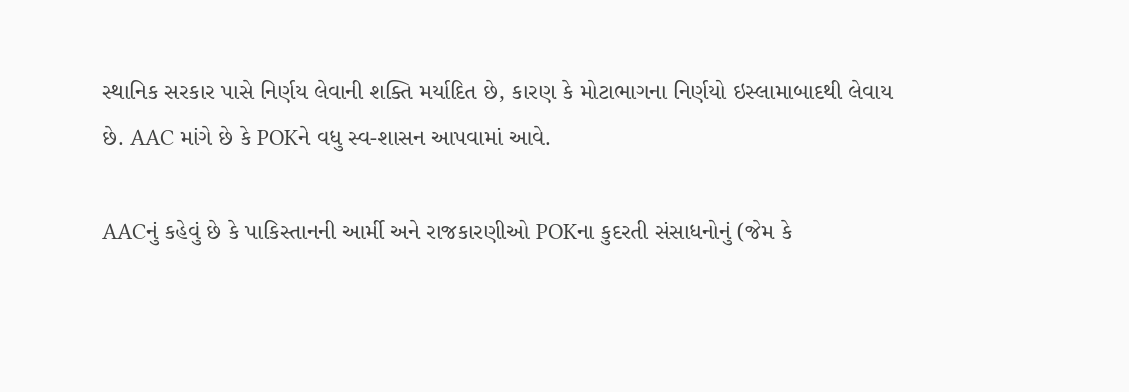સ્થાનિક સરકાર પાસે નિર્ણય લેવાની શક્તિ મર્યાદિત છે, કારણ કે મોટાભાગના નિર્ણયો ઇસ્લામાબાદથી લેવાય છે. AAC માંગે છે કે POKને વધુ સ્વ-શાસન આપવામાં આવે.

AACનું કહેવું છે કે પાકિસ્તાનની આર્મી અને રાજકારણીઓ POKના કુદરતી સંસાધનોનું (જેમ કે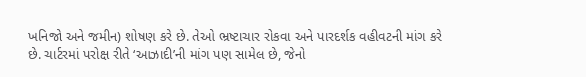ખનિજો અને જમીન) શોષણ કરે છે. તેઓ ભ્રષ્ટાચાર રોકવા અને પારદર્શક વહીવટની માંગ કરે છે. ચાર્ટરમાં પરોક્ષ રીતે ‘આઝાદી’ની માંગ પણ સામેલ છે, જેનો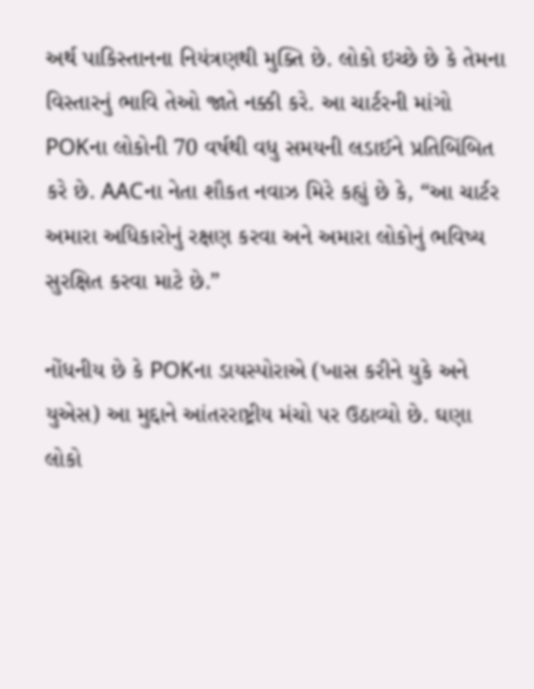અર્થ પાકિસ્તાનના નિયંત્રણથી મુક્તિ છે. લોકો ઇચ્છે છે કે તેમના વિસ્તારનું ભાવિ તેઓ જાતે નક્કી કરે. આ ચાર્ટરની માંગો POKના લોકોની 70 વર્ષથી વધુ સમયની લડાઈને પ્રતિબિંબિત કરે છે. AACના નેતા શૌકત નવાઝ મિરે કહ્યું છે કે, “આ ચાર્ટર અમારા અધિકારોનું રક્ષણ કરવા અને અમારા લોકોનું ભવિષ્ય સુરક્ષિત કરવા માટે છે.”

નોંધનીય છે કે POKના ડાયસ્પોરાએ (ખાસ કરીને યુકે અને યુએસ) આ મુદ્દાને આંતરરાષ્ટ્રીય મંચો પર ઉઠાવ્યો છે. ઘણા લોકો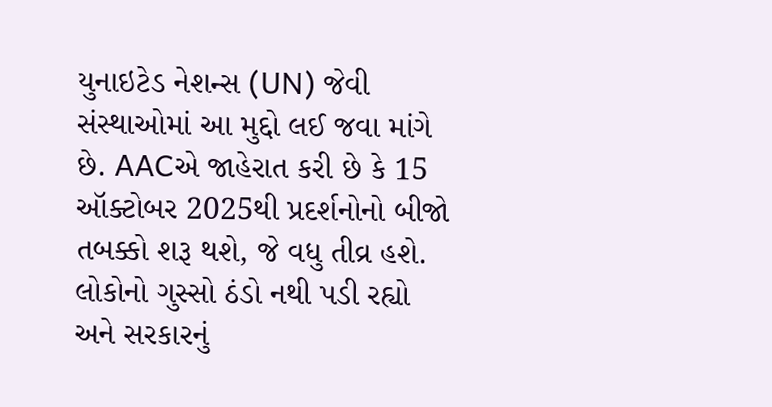યુનાઇટેડ નેશન્સ (UN) જેવી સંસ્થાઓમાં આ મુદ્દો લઈ જવા માંગે છે. AACએ જાહેરાત કરી છે કે 15 ઑક્ટોબર 2025થી પ્રદર્શનોનો બીજો તબક્કો શરૂ થશે, જે વધુ તીવ્ર હશે. લોકોનો ગુસ્સો ઠંડો નથી પડી રહ્યો અને સરકારનું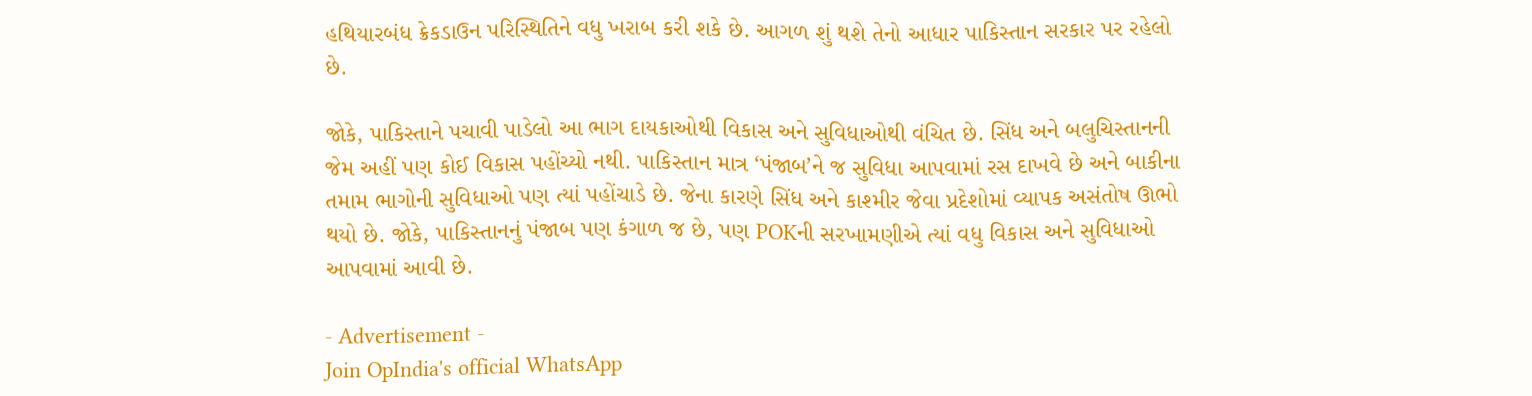હથિયારબંધ ક્રેકડાઉન પરિસ્થિતિને વધુ ખરાબ કરી શકે છે. આગળ શું થશે તેનો આધાર પાકિસ્તાન સરકાર પર રહેલો છે.

જોકે, પાકિસ્તાને પચાવી પાડેલો આ ભાગ દાયકાઓથી વિકાસ અને સુવિધાઓથી વંચિત છે. સિંધ અને બલુચિસ્તાનની જેમ અહીં પણ કોઈ વિકાસ પહોંચ્યો નથી. પાકિસ્તાન માત્ર ‘પંજાબ’ને જ સુવિધા આપવામાં રસ દાખવે છે અને બાકીના તમામ ભાગોની સુવિધાઓ પણ ત્યાં પહોંચાડે છે. જેના કારણે સિંધ અને કાશ્મીર જેવા પ્રદેશોમાં વ્યાપક અસંતોષ ઊભો થયો છે. જોકે, પાકિસ્તાનનું પંજાબ પણ કંગાળ જ છે, પણ POKની સરખામણીએ ત્યાં વધુ વિકાસ અને સુવિધાઓ આપવામાં આવી છે.

- Advertisement -
Join OpIndia's official WhatsApp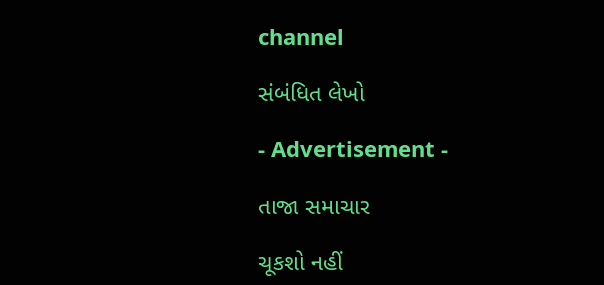channel

સંબંધિત લેખો

- Advertisement -

તાજા સમાચાર

ચૂકશો નહીં